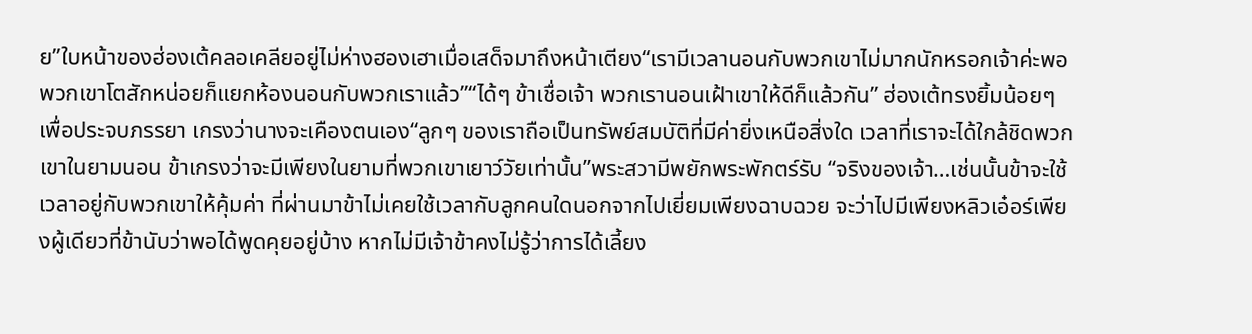ย”ใบหน้าของฮ่องเต้คลอเคลียอยู่ไม่ห่างฮองเฮาเมื่อเสด็จมาถึงหน้าเตียง“เรามีเวลานอนกับพวกเขาไม่มากนักหรอกเจ้าค่ะพอพวกเขาโตสักหน่อยก็แยกห้องนอนกับพวกเราแล้ว”“ได้ๆ ข้าเชื่อเจ้า พวกเรานอนเฝ้าเขาให้ดีก็แล้วกัน” ฮ่องเต้ทรงยิ้มน้อยๆ เพื่อประจบภรรยา เกรงว่านางจะเคืองตนเอง“ลูกๆ ของเราถือเป็นทรัพย์สมบัติที่มีค่ายิ่งเหนือสิ่งใด เวลาที่เราจะได้ใกล้ชิดพวกเขาในยามนอน ข้าเกรงว่าจะมีเพียงในยามที่พวกเขาเยาว์วัยเท่านั้น”พระสวามีพยักพระพักตร์รับ “จริงของเจ้า…เช่นนั้นข้าจะใช้เวลาอยู่กับพวกเขาให้คุ้มค่า ที่ผ่านมาข้าไม่เคยใช้เวลากับลูกคนใดนอกจากไปเยี่ยมเพียงฉาบฉวย จะว่าไปมีเพียงหลิวเอ๋อร์เพียงผู้เดียวที่ข้านับว่าพอได้พูดคุยอยู่บ้าง หากไม่มีเจ้าข้าคงไม่รู้ว่าการได้เลี้ยง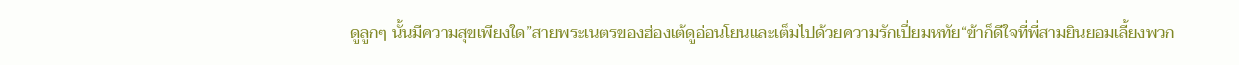ดูลูกๆ นั้นมีความสุขเพียงใด”สายพระเนตรของฮ่องเต้ดูอ่อนโยนและเต็มไปด้วยความรักเปี่ยมหทัย“ข้าก็ดีใจที่พี่สามยินยอมเลี้ยงพวก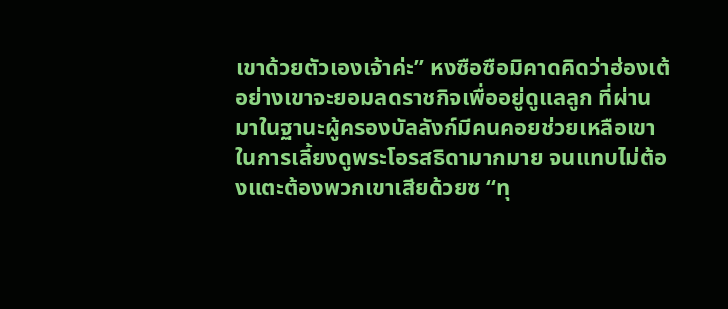เขาด้วยตัวเองเจ้าค่ะ” หงซือซือมิคาดคิดว่าฮ่องเต้อย่างเขาจะยอมลดราชกิจเพื่ออยู่ดูแลลูก ที่ผ่านมาในฐานะผู้ครองบัลลังก์มีคนคอยช่วยเหลือเขาในการเลี้ยงดูพระโอรสธิดามากมาย จนแทบไม่ต้องแตะต้องพวกเขาเสียด้วยซ “ทุ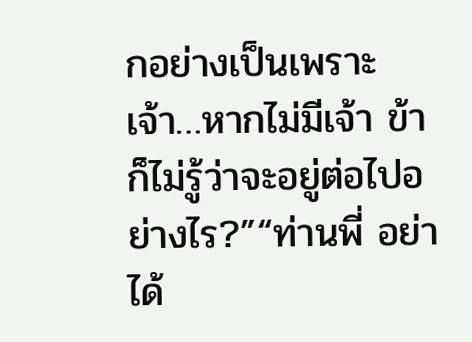กอย่างเป็นเพราะเจ้า…หากไม่มีเจ้า ข้าก็ไม่รู้ว่าจะอยู่ต่อไปอย่างไร?”“ท่านพี่ อย่าได้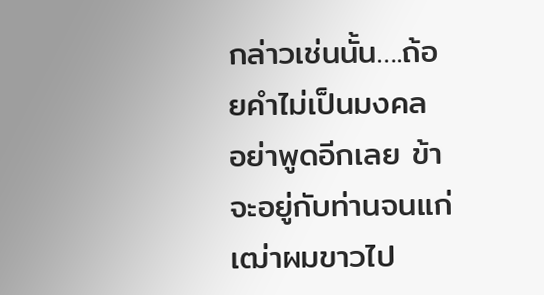กล่าวเช่นนั้น….ถ้อยคำไม่เป็นมงคล อย่าพูดอีกเลย ข้าจะอยู่กับท่านจนแก่เฒ่าผมขาวไป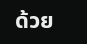ด้วย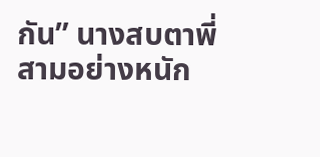กัน” นางสบตาพี่สามอย่างหนัก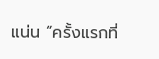แน่น “ครั้งแรกที่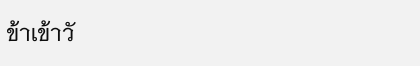ข้าเข้าวั